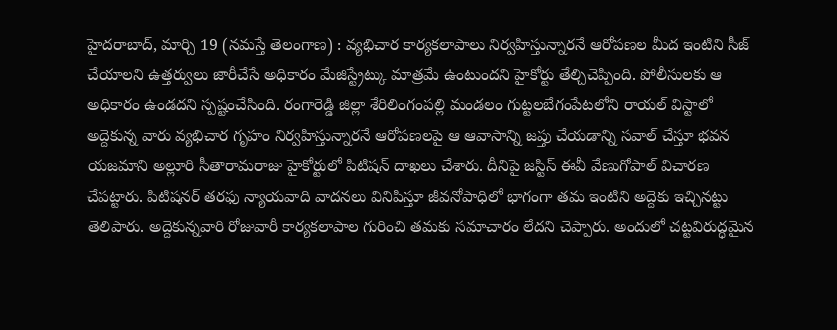హైదరాబాద్, మార్చి 19 (నమస్తే తెలంగాణ) : వ్యభిచార కార్యకలాపాలు నిర్వహిస్తున్నారనే ఆరోపణల మీద ఇంటిని సీజ్ చేయాలని ఉత్తర్వులు జారీచేసే అధికారం మేజిస్ట్రేట్కు మాత్రమే ఉంటుందని హైకోర్టు తేల్చిచెప్పింది. పోలీసులకు ఆ అధికారం ఉండదని స్పష్టంచేసింది. రంగారెడ్డి జిల్లా శేరిలింగంపల్లి మండలం గుట్టలబేగంపేటలోని రాయల్ విస్టాలో అద్దెకున్న వారు వ్యభిచార గృహం నిర్వహిస్తున్నారనే ఆరోపణలపై ఆ ఆవాసాన్ని జప్తు చేయడాన్ని సవాల్ చేస్తూ భవన యజమాని అల్లూరి సీతారామరాజు హైకోర్టులో పిటిషన్ దాఖలు చేశారు. దీనిపై జస్టిస్ ఈవీ వేణుగోపాల్ విచారణ చేపట్టారు. పిటిషనర్ తరఫు న్యాయవాది వాదనలు వినిపిస్తూ జీవనోపాధిలో భాగంగా తమ ఇంటిని అద్దెకు ఇచ్చినట్టు తెలిపారు. అద్దెకున్నవారి రోజువారీ కార్యకలాపాల గురించి తమకు సమాచారం లేదని చెప్పారు. అందులో చట్టవిరుద్ధమైన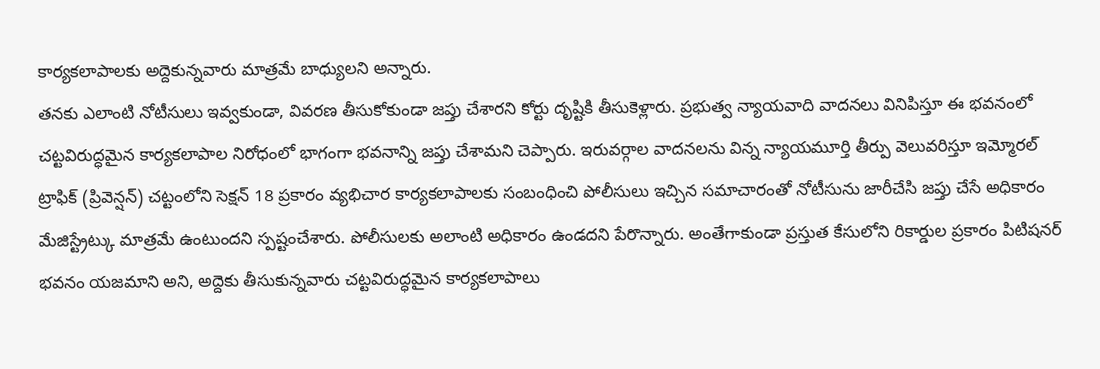కార్యకలాపాలకు అద్దెకున్నవారు మాత్రమే బాధ్యులని అన్నారు.
తనకు ఎలాంటి నోటీసులు ఇవ్వకుండా, వివరణ తీసుకోకుండా జప్తు చేశారని కోర్టు దృష్టికి తీసుకెళ్లారు. ప్రభుత్వ న్యాయవాది వాదనలు వినిపిస్తూ ఈ భవనంలో చట్టవిరుద్ధమైన కార్యకలాపాల నిరోధంలో భాగంగా భవనాన్ని జప్తు చేశామని చెప్పారు. ఇరువర్గాల వాదనలను విన్న న్యాయమూర్తి తీర్పు వెలువరిస్తూ ఇమ్మోరల్ ట్రాఫిక్ (ప్రివెన్షన్) చట్టంలోని సెక్షన్ 18 ప్రకారం వ్యభిచార కార్యకలాపాలకు సంబంధించి పోలీసులు ఇచ్చిన సమాచారంతో నోటీసును జారీచేసి జప్తు చేసే అధికారం మేజిస్ట్రేట్కు మాత్రమే ఉంటుందని స్పష్టంచేశారు. పోలీసులకు అలాంటి అధికారం ఉండదని పేరొన్నారు. అంతేగాకుండా ప్రస్తుత కేసులోని రికార్డుల ప్రకారం పిటిషనర్ భవనం యజమాని అని, అద్దెకు తీసుకున్నవారు చట్టవిరుద్ధమైన కార్యకలాపాలు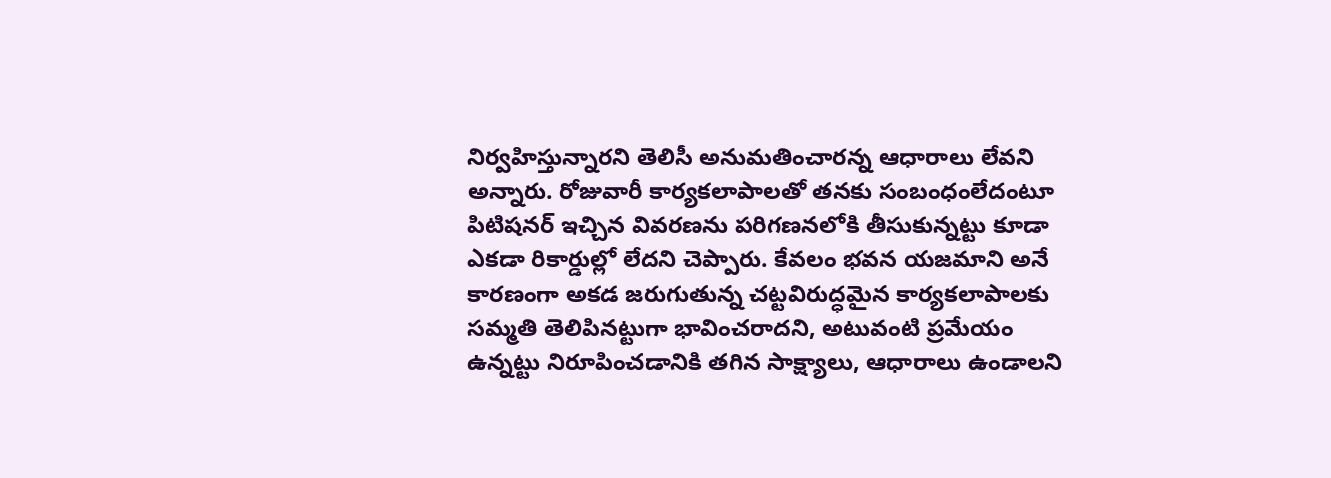నిర్వహిస్తున్నారని తెలిసీ అనుమతించారన్న ఆధారాలు లేవని అన్నారు. రోజువారీ కార్యకలాపాలతో తనకు సంబంధంలేదంటూ పిటిషనర్ ఇచ్చిన వివరణను పరిగణనలోకి తీసుకున్నట్టు కూడా ఎకడా రికార్డుల్లో లేదని చెప్పారు. కేవలం భవన యజమాని అనే కారణంగా అకడ జరుగుతున్న చట్టవిరుద్ధమైన కార్యకలాపాలకు సమ్మతి తెలిపినట్టుగా భావించరాదని, అటువంటి ప్రమేయం ఉన్నట్టు నిరూపించడానికి తగిన సాక్ష్యాలు, ఆధారాలు ఉండాలని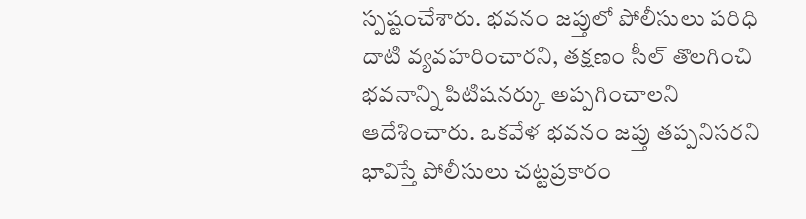స్పష్టంచేశారు. భవనం జప్తులో పోలీసులు పరిధి దాటి వ్యవహరించారని, తక్షణం సీల్ తొలగించి భవనాన్ని పిటిషనర్కు అప్పగించాలని ఆదేశించారు. ఒకవేళ భవనం జప్తు తప్పనిసరని భావిస్తే పోలీసులు చట్టప్రకారం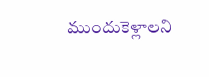ముందుకెళ్లాలని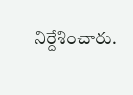నిర్దేశించారు.